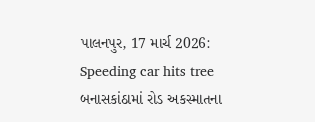પાલનપુર, 17 માર્ચ 2026: Speeding car hits tree બનાસકાંઠામાં રોડ અકસ્માતના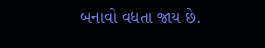બનાવો વધતા જાય છે.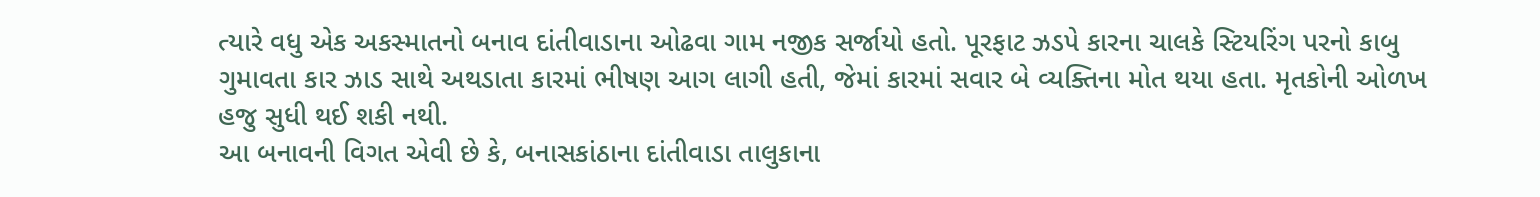ત્યારે વધુ એક અકસ્માતનો બનાવ દાંતીવાડાના ઓઢવા ગામ નજીક સર્જાયો હતો. પૂરફાટ ઝડપે કારના ચાલકે સ્ટિયરિંગ પરનો કાબુ ગુમાવતા કાર ઝાડ સાથે અથડાતા કારમાં ભીષણ આગ લાગી હતી, જેમાં કારમાં સવાર બે વ્યક્તિના મોત થયા હતા. મૃતકોની ઓળખ હજુ સુધી થઈ શકી નથી.
આ બનાવની વિગત એવી છે કે, બનાસકાંઠાના દાંતીવાડા તાલુકાના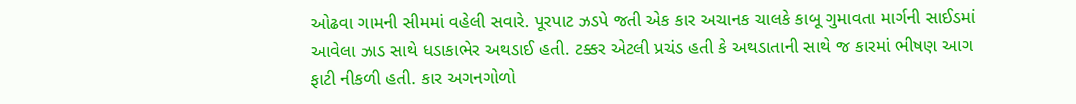ઓઢવા ગામની સીમમાં વહેલી સવારે. પૂરપાટ ઝડપે જતી એક કાર અચાનક ચાલકે કાબૂ ગુમાવતા માર્ગની સાઈડમાં આવેલા ઝાડ સાથે ધડાકાભેર અથડાઈ હતી. ટક્કર એટલી પ્રચંડ હતી કે અથડાતાની સાથે જ કારમાં ભીષણ આગ ફાટી નીકળી હતી. કાર અગનગોળો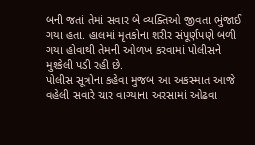બની જતાં તેમાં સવાર બે વ્યક્તિઓ જીવતા ભુંજાઈ ગયા હતા. હાલમાં મૃતકોના શરીર સંપૂર્ણપણે બળી ગયા હોવાથી તેમની ઓળખ કરવામાં પોલીસને મુશ્કેલી પડી રહી છે.
પોલીસ સૂત્રોના કહેવા મુજબ આ અકસ્માત આજે વહેલી સવારે ચાર વાગ્યાના અરસામાં ઓઢવા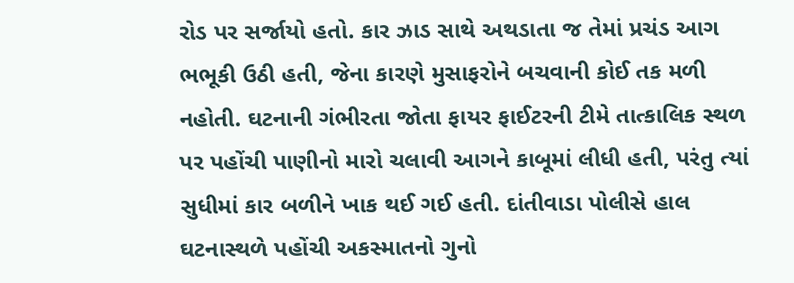રોડ પર સર્જાયો હતો. કાર ઝાડ સાથે અથડાતા જ તેમાં પ્રચંડ આગ ભભૂકી ઉઠી હતી, જેના કારણે મુસાફરોને બચવાની કોઈ તક મળી નહોતી. ઘટનાની ગંભીરતા જોતા ફાયર ફાઈટરની ટીમે તાત્કાલિક સ્થળ પર પહોંચી પાણીનો મારો ચલાવી આગને કાબૂમાં લીધી હતી, પરંતુ ત્યાં સુધીમાં કાર બળીને ખાક થઈ ગઈ હતી. દાંતીવાડા પોલીસે હાલ ઘટનાસ્થળે પહોંચી અકસ્માતનો ગુનો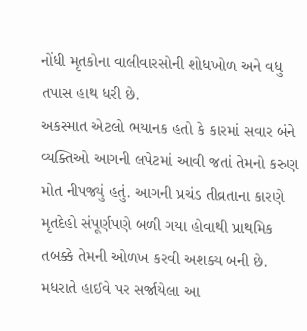નોંધી મૃતકોના વાલીવારસોની શોધખોળ અને વધુ તપાસ હાથ ધરી છે.
અકસ્માત એટલો ભયાનક હતો કે કારમાં સવાર બંને વ્યક્તિઓ આગની લપેટમાં આવી જતાં તેમનો કરુણ મોત નીપજ્યું હતું. આગની પ્રચંડ તીવ્રતાના કારણે મૃતદેહો સંપૂર્ણપણે બળી ગયા હોવાથી પ્રાથમિક તબક્કે તેમની ઓળખ કરવી અશક્ય બની છે. મધરાતે હાઈવે પર સર્જાયેલા આ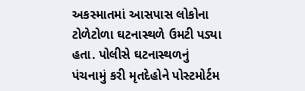અકસ્માતમાં આસપાસ લોકોના ટોળેટોળા ઘટનાસ્થળે ઉમટી પડ્યા હતા. પોલીસે ઘટનાસ્થળનું પંચનામું કરી મૃતદેહોને પોસ્ટમોર્ટમ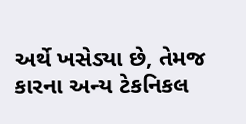અર્થે ખસેડ્યા છે, તેમજ કારના અન્ય ટેકનિકલ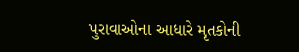પુરાવાઓના આધારે મૃતકોની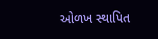ઓળખ સ્થાપિત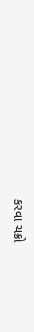કરવા ચક્રો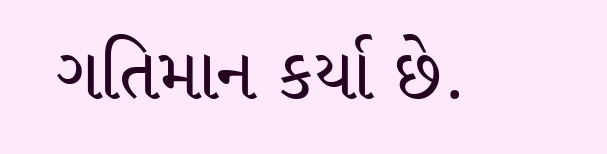ગતિમાન કર્યા છે.